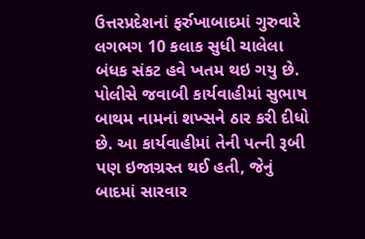ઉત્તરપ્રદેશનાં ફર્રુખાબાદમાં ગુરુવારે લગભગ 10 કલાક સુધી ચાલેલા બંધક સંકટ હવે ખતમ થઇ ગયુ છે. પોલીસે જવાબી કાર્યવાહીમાં સુભાષ બાથમ નામનાં શખ્સને ઠાર કરી દીધો છે. આ કાર્યવાહીમાં તેની પત્ની રૂબી પણ ઇજાગ્રસ્ત થઈ હતી, જેનું બાદમાં સારવાર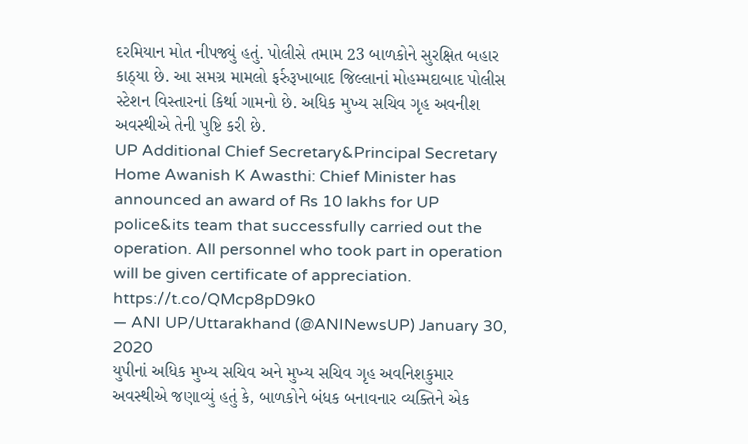દરમિયાન મોત નીપજ્યું હતું. પોલીસે તમામ 23 બાળકોને સુરક્ષિત બહાર કાઠ્યા છે. આ સમગ્ર મામલો ફર્રુરૂખાબાદ જિલ્લાનાં મોહમ્મદાબાદ પોલીસ સ્ટેશન વિસ્તારનાં કિર્થા ગામનો છે. અધિક મુખ્ય સચિવ ગૃહ અવનીશ અવસ્થીએ તેની પુષ્ટિ કરી છે.
UP Additional Chief Secretary&Principal Secretary Home Awanish K Awasthi: Chief Minister has announced an award of Rs 10 lakhs for UP police&its team that successfully carried out the operation. All personnel who took part in operation will be given certificate of appreciation. https://t.co/QMcp8pD9k0
— ANI UP/Uttarakhand (@ANINewsUP) January 30, 2020
યુપીનાં અધિક મુખ્ય સચિવ અને મુખ્ય સચિવ ગૃહ અવનિશકુમાર અવસ્થીએ જણાવ્યું હતું કે, બાળકોને બંધક બનાવનાર વ્યક્તિને એક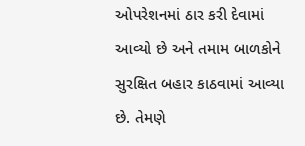ઓપરેશનમાં ઠાર કરી દેવામાં આવ્યો છે અને તમામ બાળકોને સુરક્ષિત બહાર કાઠવામાં આવ્યા છે. તેમણે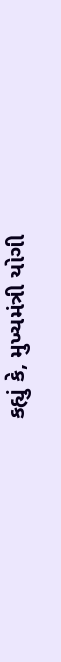કહ્યું કે, મુખ્યમંત્રી યોગી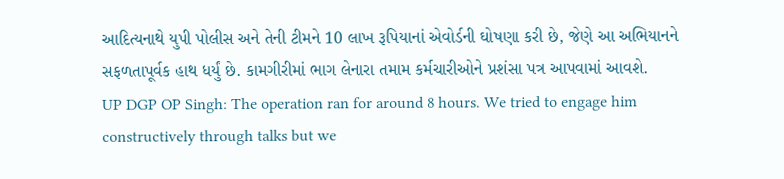આદિત્યનાથે યુપી પોલીસ અને તેની ટીમને 10 લાખ રૂપિયાનાં એવોર્ડની ઘોષણા કરી છે, જેણે આ અભિયાનને સફળતાપૂર્વક હાથ ધર્યું છે. કામગીરીમાં ભાગ લેનારા તમામ કર્મચારીઓને પ્રશંસા પત્ર આપવામાં આવશે.
UP DGP OP Singh: The operation ran for around 8 hours. We tried to engage him constructively through talks but we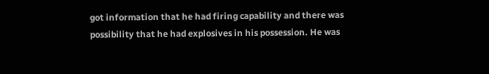got information that he had firing capability and there was possibility that he had explosives in his possession. He was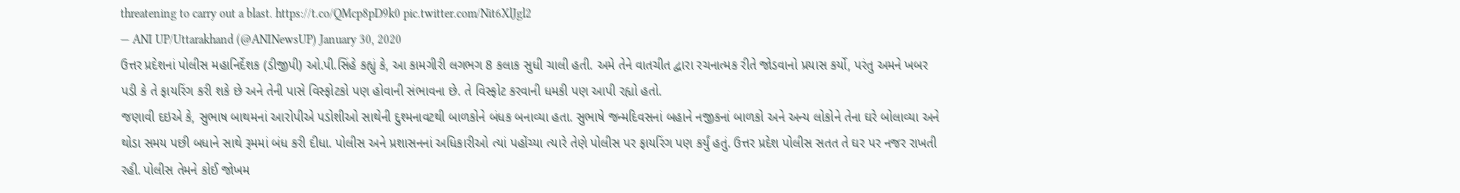threatening to carry out a blast. https://t.co/QMcp8pD9k0 pic.twitter.com/Nit6XlJgl2
— ANI UP/Uttarakhand (@ANINewsUP) January 30, 2020
ઉત્તર પ્રદેશનાં પોલીસ મહાનિર્દેશક (ડીજીપી) ઓ.પી.સિંહે કહ્યું કે, આ કામગીરી લગભગ 8 કલાક સુધી ચાલી હતી. અમે તેને વાતચીત દ્વારા રચનાત્મક રીતે જોડવાનો પ્રયાસ કર્યો, પરંતુ અમને ખબર પડી કે તે ફાયરિંગ કરી શકે છે અને તેની પાસે વિસ્ફોટકો પણ હોવાની સંભાવના છે. તે વિસ્ફોટ કરવાની ધમકી પણ આપી રહ્યો હતો.
જણાવી દઇએ કે, સુભાષ બાથમનાં આરોપીએ પડોશીઓ સાથેની દુશ્મનાવટથી બાળકોને બંધક બનાવ્યા હતા. સુભાષે જન્મદિવસનાં બહાને નજીકનાં બાળકો અને અન્ય લોકોને તેના ઘરે બોલાવ્યા અને થોડા સમય પછી બધાને સાથે રૂમમાં બંધ કરી દીધા. પોલીસ અને પ્રશાસનનાં અધિકારીઓ ત્યાં પહોંચ્યા ત્યારે તેણે પોલીસ પર ફાયરિંગ પણ કર્યું હતું. ઉત્તર પ્રદેશ પોલીસ સતત તે ઘર પર નજર રાખતી રહી. પોલીસ તેમને કોઈ જોખમ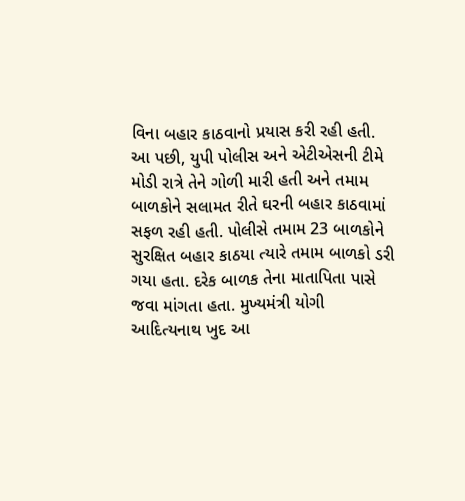વિના બહાર કાઠવાનો પ્રયાસ કરી રહી હતી.
આ પછી, યુપી પોલીસ અને એટીએસની ટીમે મોડી રાત્રે તેને ગોળી મારી હતી અને તમામ બાળકોને સલામત રીતે ઘરની બહાર કાઠવામાં સફળ રહી હતી. પોલીસે તમામ 23 બાળકોને સુરક્ષિત બહાર કાઠયા ત્યારે તમામ બાળકો ડરી ગયા હતા. દરેક બાળક તેના માતાપિતા પાસે જવા માંગતા હતા. મુખ્યમંત્રી યોગી આદિત્યનાથ ખુદ આ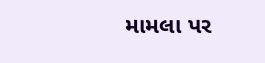મામલા પર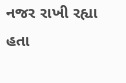નજર રાખી રહ્યા હતા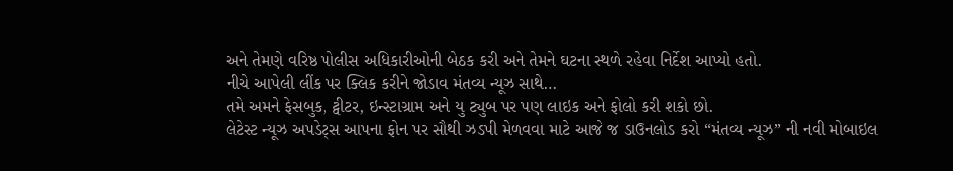અને તેમણે વરિષ્ઠ પોલીસ અધિકારીઓની બેઠક કરી અને તેમને ઘટના સ્થળે રહેવા નિર્દેશ આપ્યો હતો.
નીચે આપેલી લીંક પર ક્લિક કરીને જોડાવ મંતવ્ય ન્યૂઝ સાથે…
તમે અમને ફેસબુક, ટ્વીટર, ઇન્સ્ટાગ્રામ અને યુ ટ્યુબ પર પણ લાઇક અને ફોલો કરી શકો છો.
લેટેસ્ટ ન્યૂઝ અપડેટ્સ આપના ફોન પર સૌથી ઝડપી મેળવવા માટે આજે જ ડાઉનલોડ કરો “મંતવ્ય ન્યૂઝ” ની નવી મોબાઇલ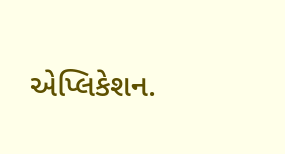એપ્લિકેશન.